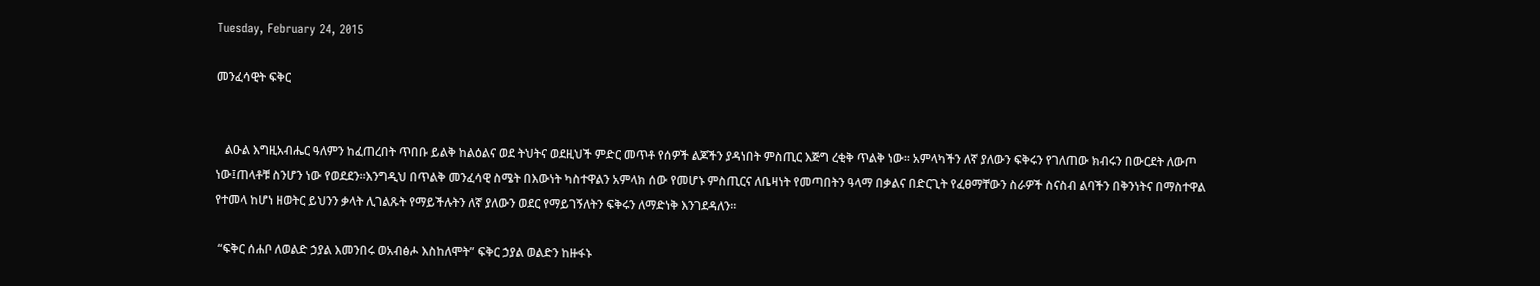Tuesday, February 24, 2015

መንፈሳዊት ፍቅር


   ልዑል እግዚአብሔር ዓለምን ከፈጠረበት ጥበቡ ይልቅ ከልዕልና ወደ ትህትና ወደዚህች ምድር መጥቶ የሰዎች ልጆችን ያዳነበት ምስጢር እጅግ ረቂቅ ጥልቅ ነው፡፡ አምላካችን ለኛ ያለውን ፍቅሩን የገለጠው ክብሩን በውርደት ለውጦ ነው፤ጠላቶቹ ስንሆን ነው የወደደን፡፡እንግዲህ በጥልቅ መንፈሳዊ ስሜት በእውነት ካስተዋልን አምላክ ሰው የመሆኑ ምስጢርና ለቤዛነት የመጣበትን ዓላማ በቃልና በድርጊት የፈፀማቸውን ስራዎች ስናስብ ልባችን በቅንነትና በማስተዋል የተመላ ከሆነ ዘወትር ይህንን ቃላት ሊገልጹት የማይችሉትን ለኛ ያለውን ወደር የማይገኝለትን ፍቅሩን ለማድነቅ እንገደዳለን፡፡

 “ፍቅር ሰሐቦ ለወልድ ኃያል እመንበሩ ወአብፅሖ እስከለሞት” ፍቅር ኃያል ወልድን ከዙፋኑ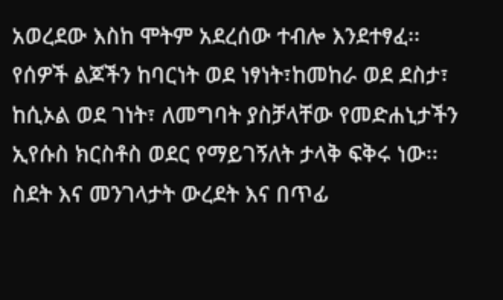አወረደው እስከ ሞትም አደረሰው ተብሎ እንደተፃፈ፡፡የሰዎች ልጆችን ከባርነት ወደ ነፃነት፣ከመከራ ወደ ደስታ፣ ከሲኦል ወደ ገነት፣ ለመግባት ያስቻላቸው የመድሐኒታችን ኢየሱስ ክርስቶስ ወደር የማይገኝለት ታላቅ ፍቅሩ ነው፡፡ስደት እና መንገላታት ውረደት እና በጥፊ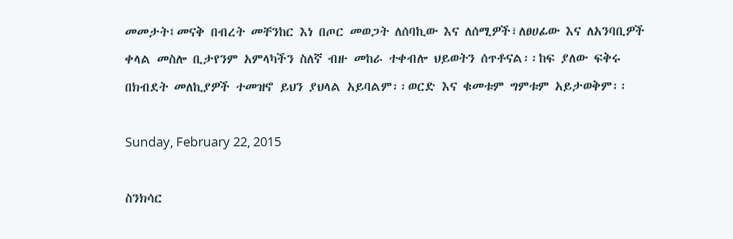መመታት፤መናቅ በብረት መቸንከር እነ በጦር መወጋት ለሰባኪው እና ለሰሚዎች፣ለፀሀፊው እና ለአንባቢዎች ቀላል መስሎ ቢታየንም አምላካችን ስለኛ ብዙ መከራ ተቀብሎ ህይወትን ሰጥቶናል፡፡ከፍ ያለው ፍቅሩ በክብደት መለኪያዎች ተመዝኖ ይህን ያህላል አይባልም፡፡ወርድ እና ቁመቱም ግምቱም አይታወቅም፡፡

Sunday, February 22, 2015

ስንክሳር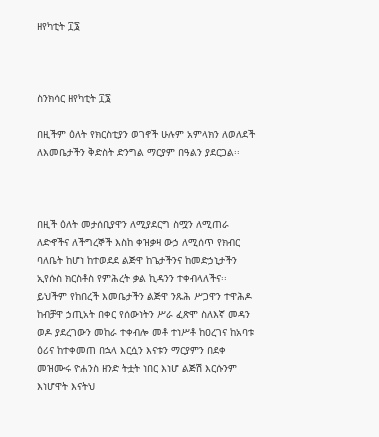ዘየካቲት ፲፮



ስንክሳር ዘየካቲት ፲፮

በዚችም ዕለት የክርስቲያን ወገኖች ሁሉም አምላክን ለወለደች ለእመቤታችን ቅድስት ድንግል ማርያም በዓልን ያደርጋል፡፡



በዚች ዕለት መታሰቢያዋን ለሚያደርግ ስሟን ለሚጠራ ለድኆችና ለችግረኞች እስከ ቀዝቃዛ ውኃ ለሚሰጥ የክብር ባለቤት ከሆነ ከተወደደ ልጅዋ ከጌታችንና ከመድኃኒታችን ኢየሱስ ክርስቶስ የምሕረት ቃል ኪዳንን ተቀብላለችና፡፡
ይህችም የከበረች እመቤታችን ልጅዋ ንጹሕ ሥጋዋን ተዋሕዶ ከብቻዋ ኃጢአት በቀር የሰውነትን ሥራ ፈጽሞ ስለእኛ መዳን ወዶ ያደረገውን መከራ ተቀብሎ መቶ ተነሥቶ ከዐረገና ከአባቱ ዕሪና ከተቀመጠ በኋላ እርሷን እናቱን ማርያምን በደቀ መዝሙሩ ዮሐንስ ዘንድ ትቷት ነበር እነሆ ልጅሽ እርሱንም እነሆዋት እናትህ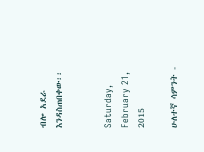ብሎ አደራ እንዳስጠበቀው፡፡


Saturday, February 21, 2015

ሁለተኛ ሳምንት -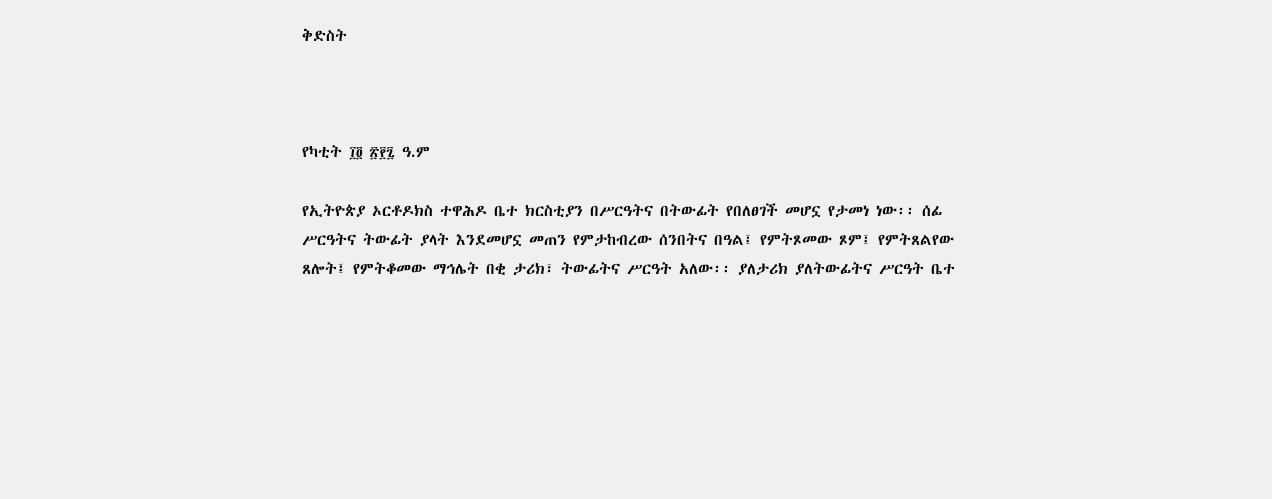ቅድስት



የካቲት ፲፬ ፳፻፯ ዓ.ም

የኢትዮጵያ ኦርቶዶክስ ተዋሕዶ ቤተ ክርስቲያን በሥርዓትና በትውፊት የበለፀገች መሆኗ የታመነ ነው፡፡ ሰፊ ሥርዓትና ትውፊት ያላት እንደመሆኗ መጠን የምታከብረው ሰንበትና በዓል፤ የምትጾመው ጾም፤ የምትጸልየው ጸሎት፤ የምትቆመው ማኅሌት በቂ ታሪክ፣ ትውፊትና ሥርዓት አለው፡፡ ያለታሪክ ያለትውፊትና ሥርዓት ቤተ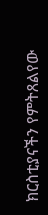ክርስቲያናችን የምትጸልየው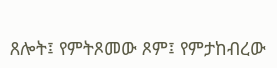ጸሎት፤ የምትጾመው ጾም፤ የምታከብረው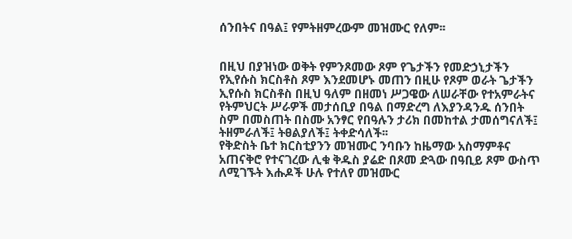ሰንበትና በዓል፤ የምትዘምረውም መዝሙር የለም፡፡


በዚህ በያዝነው ወቅት የምንጾመው ጾም የጌታችን የመድኃኒታችን የኢየሱስ ክርስቶስ ጾም እንደመሆኑ መጠን በዚሁ የጾም ወራት ጌታችን ኢየሱስ ክርስቶስ በዚህ ዓለም በዘመነ ሥጋዌው ለሠራቸው የተአምራትና የትምህርት ሥራዎች መታሰቢያ በዓል በማድረግ ለእያንዳንዱ ሰንበት ስም በመስጠት በስሙ አንፃር የበዓሉን ታሪክ በመከተል ታመሰግናለች፤ ትዘምራለች፤ ትፀልያለች፤ ትቀድሳለች፡፡
የቅድስት ቤተ ክርስቲያንን መዝሙር ንባቡን ከዜማው አስማምቶና አጠናቅሮ የተናገረው ሊቁ ቅዱስ ያሬድ በጾመ ድጓው በዓቢይ ጾም ውስጥ  ለሚገኙት እሑዶች ሁሉ የተለየ መዝሙር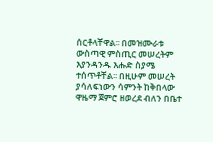ሰርቶላቸዋል፡፡ በመዝሙራቱ ውስጣዊ ምስጢር መሠረትም እያንዳንዱ እሑድ ስያሜ ተሰጥቶቸል፡፡ በዚሁም መሠረት ያሳለፍነውን ሳምንት ከቅበላው ዋዜማ ጀምሮ ዘወረደ ብለን በቤተ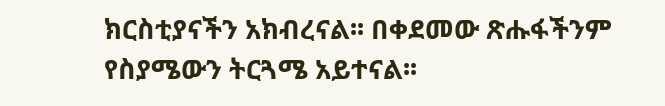ክርስቲያናችን አክብረናል፡፡ በቀደመው ጽሑፋችንም የስያሜውን ትርጓሜ አይተናል፡፡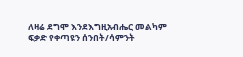ለዛሬ ደግሞ እንደእግዚአብሔር መልካም ፍቃድ የቀጣዩን ሰንበት/ሳምንት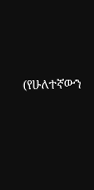(የሁለተኛውን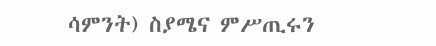ሳምንት) ስያሜና ምሥጢሩን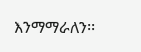እንማማራለን፡፡